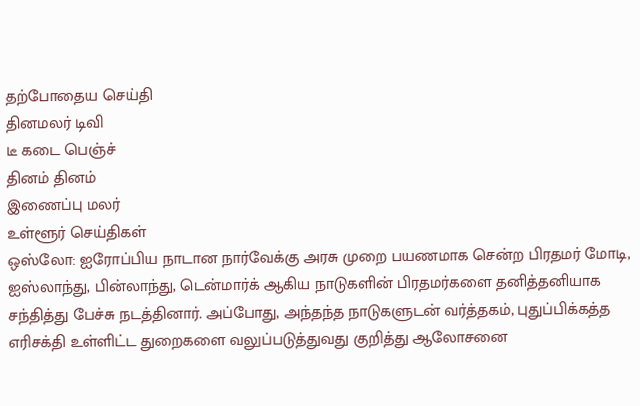தற்போதைய செய்தி
தினமலர் டிவி
டீ கடை பெஞ்ச்
தினம் தினம்
இணைப்பு மலர்
உள்ளூர் செய்திகள்
ஒஸ்லோ: ஐரோப்பிய நாடான நார்வேக்கு அரசு முறை பயணமாக சென்ற பிரதமர் மோடி, ஐஸ்லாந்து, பின்லாந்து, டென்மார்க் ஆகிய நாடுகளின் பிரதமர்களை தனித்தனியாக சந்தித்து பேச்சு நடத்தினார். அப்போது, அந்தந்த நாடுகளுடன் வர்த்தகம், புதுப்பிக்கத்த எரிசக்தி உள்ளிட்ட துறைகளை வலுப்படுத்துவது குறித்து ஆலோசனை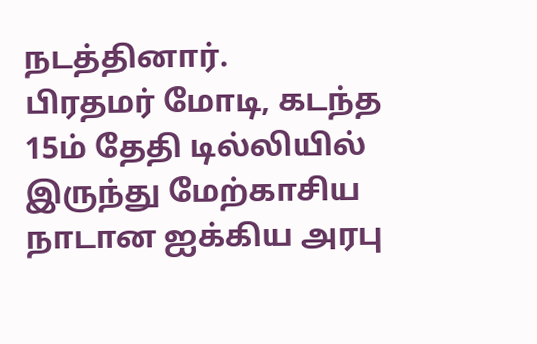நடத்தினார்.
பிரதமர் மோடி, கடந்த 15ம் தேதி டில்லியில் இருந்து மேற்காசிய நாடான ஐக்கிய அரபு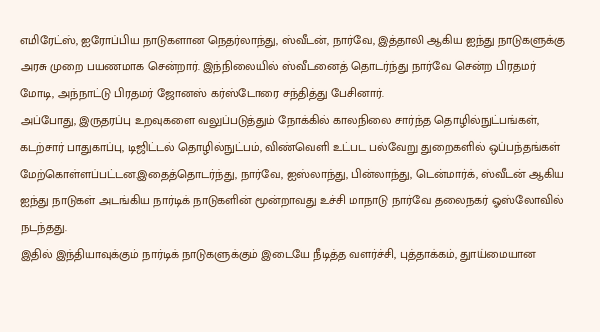எமிரேட்ஸ், ஐரோப்பிய நாடுகளான நெதர்லாந்து, ஸ்வீடன், நார்வே, இத்தாலி ஆகிய ஐந்து நாடுகளுக்கு அரசு முறை பயணமாக சென்றார். இந்நிலையில் ஸ்வீடனைத் தொடர்ந்து நார்வே சென்ற பிரதமர் மோடி, அந்நாட்டு பிரதமர் ஜோனஸ் கர்ஸ்டோரை சந்தித்து பேசினார்.
அப்போது, இருதரப்பு உறவுகளை வலுப்படுத்தும் நோக்கில் காலநிலை சார்ந்த தொழில்நுட்பங்கள், கடற்சார் பாதுகாப்பு, டிஜிட்டல் தொழில்நுட்பம், விண்வெளி உட்பட பல்வேறு துறைகளில் ஒப்பந்தங்கள் மேற்கொள்ளப்பட்டன.இதைத்தொடர்ந்து, நார்வே, ஐஸ்லாந்து, பின்லாந்து, டென்மார்க், ஸ்வீடன் ஆகிய ஐந்து நாடுகள் அடங்கிய நார்டிக் நாடுகளின் மூன்றாவது உச்சி மாநாடு நார்வே தலைநகர் ஓஸ்லோவில் நடந்தது.
இதில் இந்தியாவுக்கும் நார்டிக் நாடுகளுக்கும் இடையே நீடித்த வளர்ச்சி, புத்தாக்கம், துாய்மையான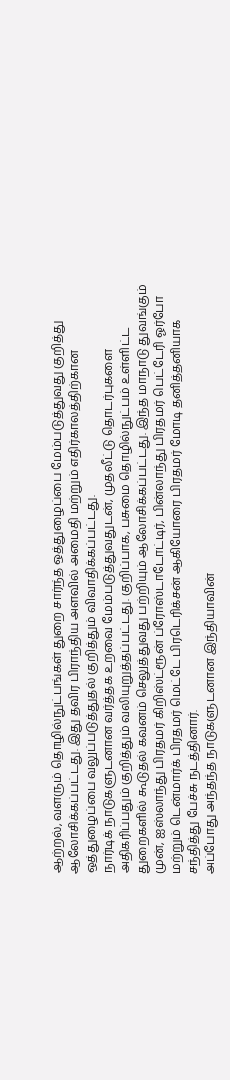ஆற்றல், வளரும் தொழில்நுட்பங்கள் துறை சார்ந்த ஒத்துழைப்பை மேம்படுத்துவது குறித்து ஆலோசிக்கப்பட்டது. இது தவிர பிராந்திய அளவில் அமைதி மற்றும் எதிர்காலத்திற்கான ஒத்துழைப்பை வலுப்படுத்துதல் குறித்தும் விவாதிக்கப்பட்டது.
நார்டிக் நாடுகளுடனான வர்த்தக உறவை மேம்படுத்துவதுடன், முதலீட்டு தொடர்புகளை அதிகரிப்பதும் குறித்தும் வலியுறுத்தப்பட்டது. குறிப்பாக, பசுமை தொழில்நுட்பம் உள்ளிட்ட துறைகளில் கூடுதல் கவனம் செலுத்துவது பற்றியும் ஆலோசிக்கப்பட்டது. இந்த மாநாடு துவங்கும் முன், ஐஸ்லாந்து பிரதமர் கிறிஸ்ட்ரூன் ப்ரோஸ்டாடோட்டிர், பின்லாந்து பிரதமர் பெட்டேரி ஓர்போ மற்றும் டென்மார்க் பிரதமர் மெட்டே பிரடெரிக்சன் ஆகியோரை பிரதமர் மோடி தனித்தனியாக சந்தித்து பேச்சு நடத்தினார்.
அப்போது அந்தந்த நாடுகளுடனான இந்தியாவின்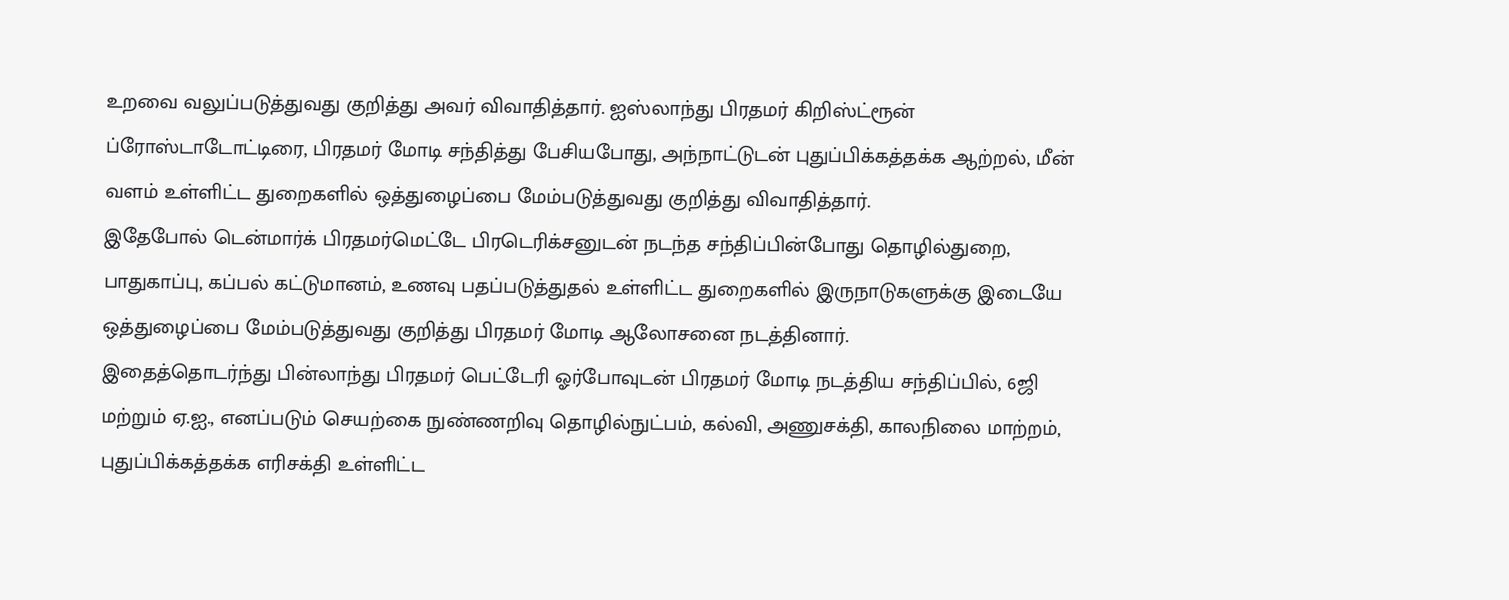உறவை வலுப்படுத்துவது குறித்து அவர் விவாதித்தார். ஐஸ்லாந்து பிரதமர் கிறிஸ்ட்ரூன் ப்ரோஸ்டாடோட்டிரை, பிரதமர் மோடி சந்தித்து பேசியபோது, அந்நாட்டுடன் புதுப்பிக்கத்தக்க ஆற்றல், மீன் வளம் உள்ளிட்ட துறைகளில் ஒத்துழைப்பை மேம்படுத்துவது குறித்து விவாதித்தார்.
இதேபோல் டென்மார்க் பிரதமர்மெட்டே பிரடெரிக்சனுடன் நடந்த சந்திப்பின்போது தொழில்துறை, பாதுகாப்பு, கப்பல் கட்டுமானம், உணவு பதப்படுத்துதல் உள்ளிட்ட துறைகளில் இருநாடுகளுக்கு இடையே ஒத்துழைப்பை மேம்படுத்துவது குறித்து பிரதமர் மோடி ஆலோசனை நடத்தினார்.
இதைத்தொடர்ந்து பின்லாந்து பிரதமர் பெட்டேரி ஓர்போவுடன் பிரதமர் மோடி நடத்திய சந்திப்பில், 6ஜி மற்றும் ஏ.ஐ., எனப்படும் செயற்கை நுண்ணறிவு தொழில்நுட்பம், கல்வி, அணுசக்தி, காலநிலை மாற்றம், புதுப்பிக்கத்தக்க எரிசக்தி உள்ளிட்ட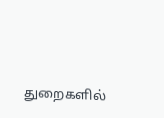துறைகளில்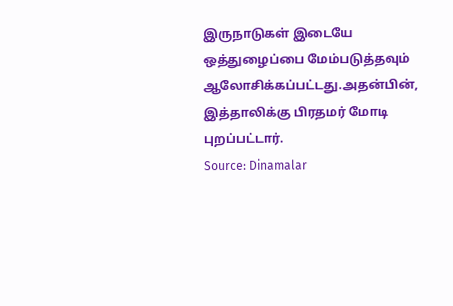இருநாடுகள் இடையே ஒத்துழைப்பை மேம்படுத்தவும் ஆலோசிக்கப்பட்டது.அதன்பின், இத்தாலிக்கு பிரதமர் மோடி புறப்பட்டார்.
Source: Dinamalar